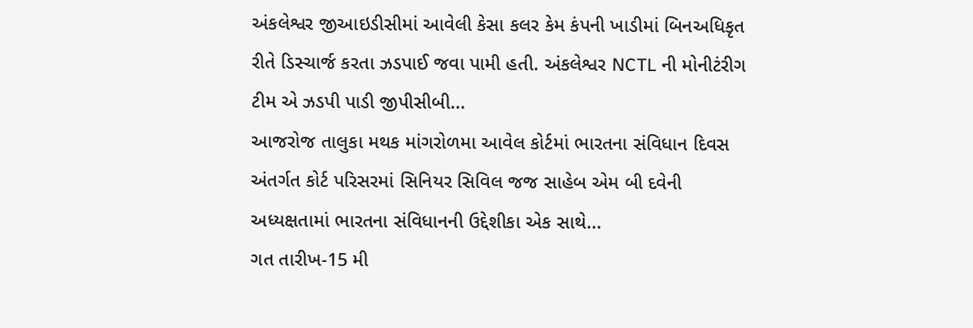અંકલેશ્વર જીઆઇડીસીમાં આવેલી કેસા કલર કેમ કંપની ખાડીમાં બિનઅધિકૃત રીતે ડિસ્ચાર્જ કરતા ઝડપાઈ જવા પામી હતી. અંકલેશ્વર NCTL ની મોનીટંરીગ ટીમ એ ઝડપી પાડી જીપીસીબી...
આજરોજ તાલુકા મથક માંગરોળમા આવેલ કોર્ટમાં ભારતના સંવિધાન દિવસ અંતર્ગત કોર્ટ પરિસરમાં સિનિયર સિવિલ જજ સાહેબ એમ બી દવેની અધ્યક્ષતામાં ભારતના સંવિધાનની ઉદ્દેશીકા એક સાથે...
ગત તારીખ-15 મી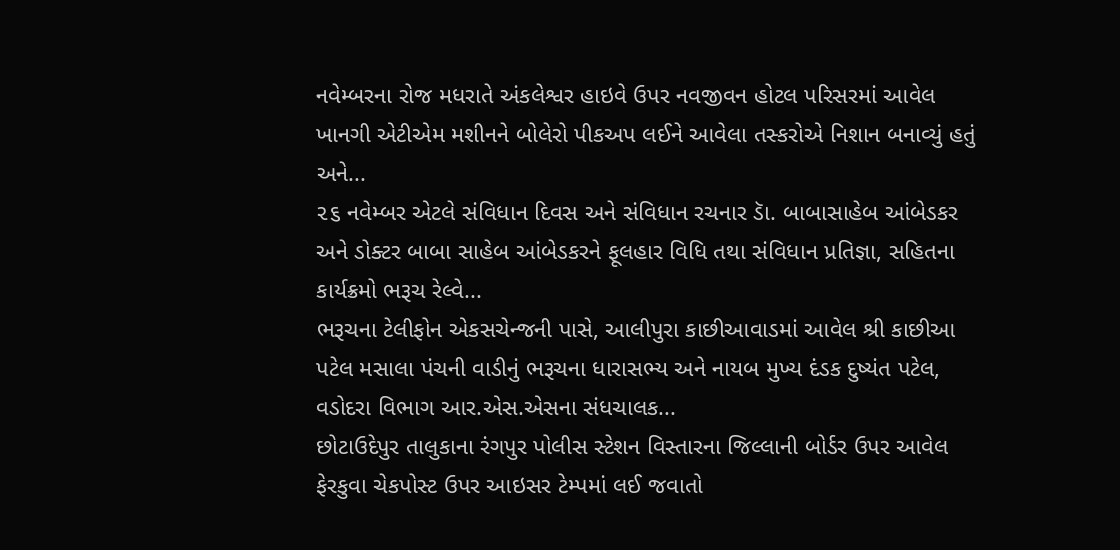નવેમ્બરના રોજ મધરાતે અંકલેશ્વર હાઇવે ઉપર નવજીવન હોટલ પરિસરમાં આવેલ ખાનગી એટીએમ મશીનને બોલેરો પીકઅપ લઈને આવેલા તસ્કરોએ નિશાન બનાવ્યું હતું અને...
૨૬ નવેમ્બર એટલે સંવિધાન દિવસ અને સંવિધાન રચનાર ડાૅ. બાબાસાહેબ આંબેડકર અને ડોક્ટર બાબા સાહેબ આંબેડકરને ફૂલહાર વિધિ તથા સંવિધાન પ્રતિજ્ઞા, સહિતના કાર્યક્રમો ભરૂચ રેલ્વે...
ભરૂચના ટેલીફોન એકસચેન્જની પાસે, આલીપુરા કાછીઆવાડમાં આવેલ શ્રી કાછીઆ પટેલ મસાલા પંચની વાડીનું ભરૂચના ધારાસભ્ય અને નાયબ મુખ્ય દંડક દુષ્યંત પટેલ, વડોદરા વિભાગ આર.એસ.એસના સંધચાલક...
છોટાઉદેપુર તાલુકાના રંગપુર પોલીસ સ્ટેશન વિસ્તારના જિલ્લાની બોર્ડર ઉપર આવેલ ફેરકુવા ચેકપોસ્ટ ઉપર આઇસર ટેમ્પમાં લઈ જવાતો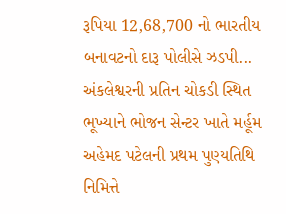રૂપિયા 12,68,700 નો ભારતીય બનાવટનો દારૂ પોલીસે ઝડપી...
અંકલેશ્વરની પ્રતિન ચોકડી સ્થિત ભૂખ્યાને ભોજન સેન્ટર ખાતે મર્હૂમ અહેમદ પટેલની પ્રથમ પુણ્યતિથિ નિમિત્તે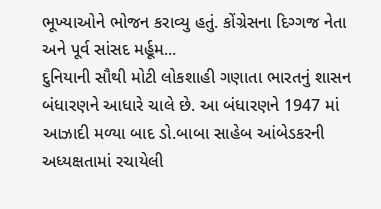ભૂખ્યાઓને ભોજન કરાવ્યુ હતું. કોંગ્રેસના દિગ્ગજ નેતા અને પૂર્વ સાંસદ મર્હૂમ...
દુનિયાની સૌથી મોટી લોકશાહી ગણાતા ભારતનું શાસન બંધારણને આધારે ચાલે છે. આ બંધારણને 1947 માં આઝાદી મળ્યા બાદ ડો.બાબા સાહેબ આંબેડકરની અધ્યક્ષતામાં રચાયેલી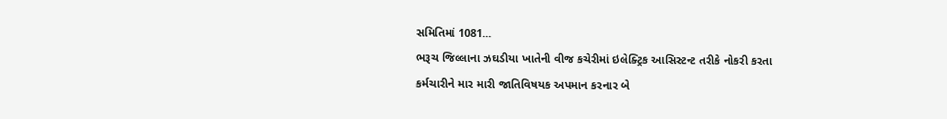સમિતિમાં 1081...
ભરૂચ જિલ્લાના ઝઘડીયા ખાતેની વીજ કચેરીમાં ઇલેક્ટ્રિક આસિસ્ટન્ટ તરીકે નોકરી કરતા કર્મચારીને માર મારી જાતિવિષયક અપમાન કરનાર બે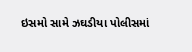ઇસમો સામે ઝઘડીયા પોલીસમાં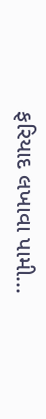ફરિયાદ લખાવા પામી...